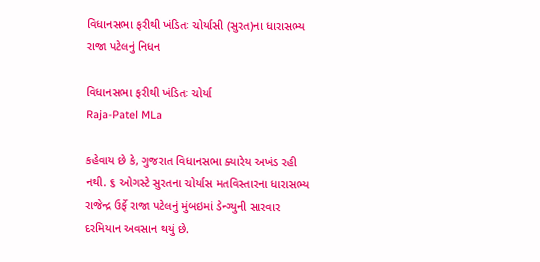વિધાનસભા ફરીથી ખંડિતઃ ચોર્યાસી (સુરત)ના ધારાસભ્ય રાજા પટેલનું નિધન

વિધાનસભા ફરીથી ખંડિતઃ ચોર્યા
Raja-Patel MLa

કહેવાય છે કે, ગુજરાત વિધાનસભા ક્યારેય અખંડ રહી નથી. ૬ ઓગસ્ટે સુરતના ચોર્યાસ મતવિસ્તારના ધારાસભ્ય રાજેન્દ્ર ઉર્ફે રાજા પટેલનું મુંબઇમાં ડેન્ગ્યુની સારવાર દરમિયાન અવસાન થયું છે.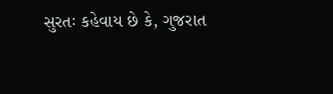સુરતઃ કહેવાય છે કે, ગુજરાત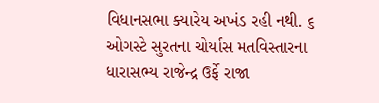વિધાનસભા ક્યારેય અખંડ રહી નથી. ૬ ઓગસ્ટે સુરતના ચોર્યાસ મતવિસ્તારના ધારાસભ્ય રાજેન્દ્ર ઉર્ફે રાજા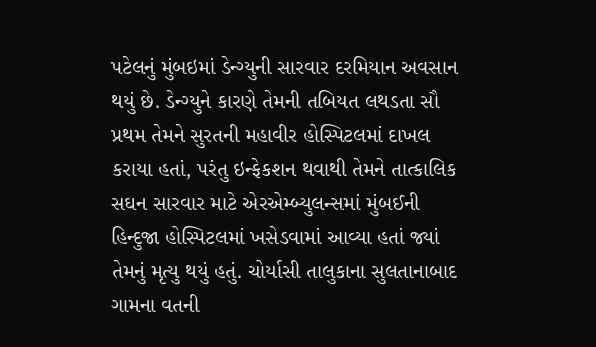પટેલનું મુંબઇમાં ડેન્ગ્યુની સારવાર દરમિયાન અવસાન થયું છે. ડેન્ગ્યુને કારણે તેમની તબિયત લથડતા સૌ પ્રથમ તેમને સુરતની મહાવીર હોસ્પિટલમાં દાખલ કરાયા હતાં, પરંતુ ઇન્ફેકશન થવાથી તેમને તાત્કાલિક સઘન સારવાર માટે એરએમ્બ્યુલન્સમાં મુંબઈની હિન્દુજા હોસ્પિટલમાં ખસેડવામાં આવ્યા હતાં જ્યાં તેમનું મૃત્યુ થયું હતું. ચોર્યાસી તાલુકાના સુલતાનાબાદ ગામના વતની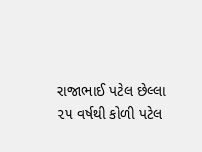રાજાભાઈ પટેલ છેલ્લા ૨૫ વર્ષથી કોળી પટેલ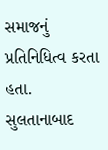સમાજનું પ્રતિનિધિત્વ કરતા હતા. સુલતાનાબાદ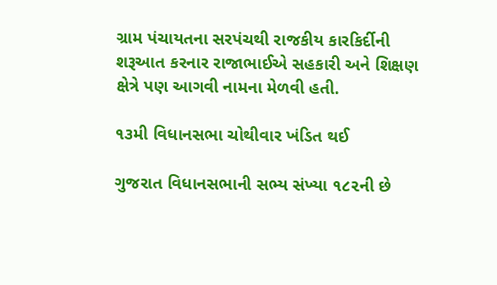ગ્રામ પંચાયતના સરપંચથી રાજકીય કારકિર્દીની શરૂઆત કરનાર રાજાભાઈએ સહકારી અને શિક્ષણ ક્ષેત્રે પણ આગવી નામના મેળવી હતી.

૧૩મી વિધાનસભા ચોથીવાર ખંડિત થઈ

ગુજરાત વિધાનસભાની સભ્ય સંખ્યા ૧૮૨ની છે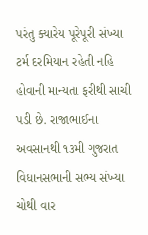પરંતુ ક્યારેય પૂરેપૂરી સંખ્યા ટર્મ દરમિયાન રહેતી નહિ હોવાની માન્યતા ફરીથી સાચી પડી છે. રાજાભાઈના અવસાનથી ૧૩મી ગુજરાત વિધાનસભાની સભ્ય સંખ્યા ચોથી વાર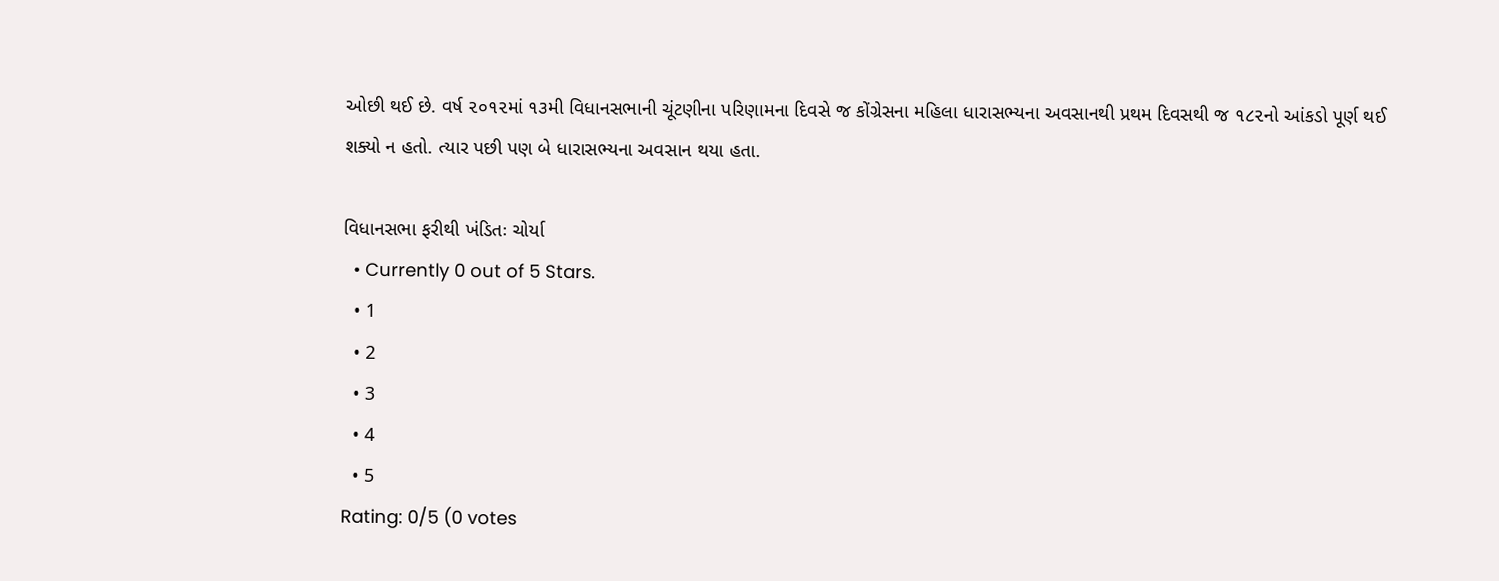ઓછી થઈ છે. વર્ષ ૨૦૧૨માં ૧૩મી વિધાનસભાની ચૂંટણીના પરિણામના દિવસે જ કોંગ્રેસના મહિલા ધારાસભ્યના અવસાનથી પ્રથમ દિવસથી જ ૧૮૨નો આંકડો પૂર્ણ થઈ શક્યો ન હતો. ત્યાર પછી પણ બે ધારાસભ્યના અવસાન થયા હતા.

વિધાનસભા ફરીથી ખંડિતઃ ચોર્યા
  • Currently 0 out of 5 Stars.
  • 1
  • 2
  • 3
  • 4
  • 5
Rating: 0/5 (0 votes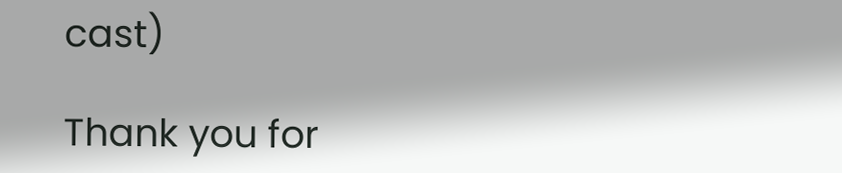cast)

Thank you for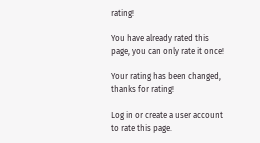rating!

You have already rated this page, you can only rate it once!

Your rating has been changed, thanks for rating!

Log in or create a user account to rate this page.